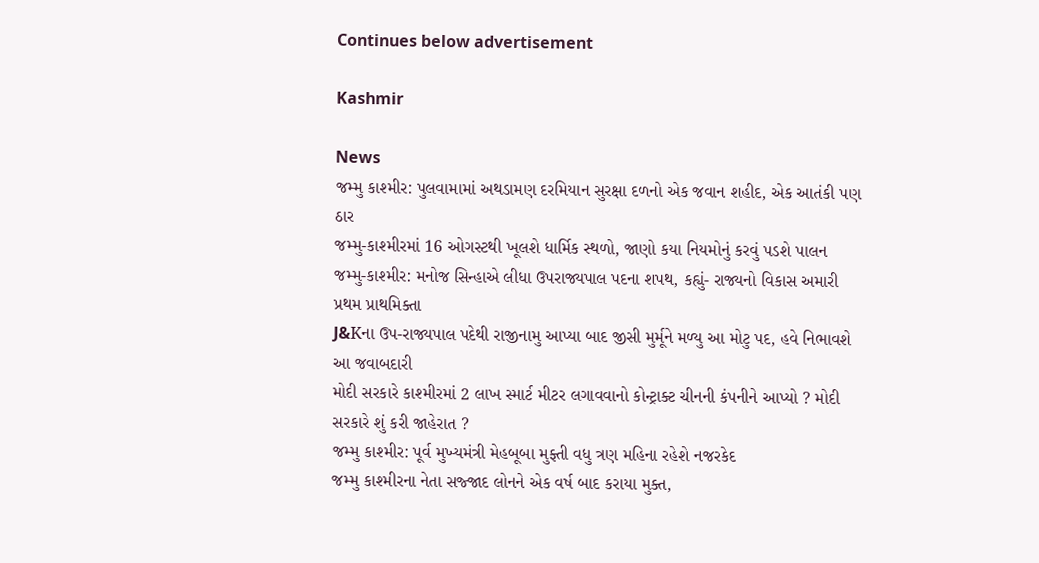Continues below advertisement

Kashmir

News
જમ્મુ કાશ્મીર: પુલવામામાં અથડામણ દરમિયાન સુરક્ષા દળનો એક જવાન શહીદ, એક આતંકી પણ ઠાર
જમ્મુ-કાશ્મીરમાં 16 ઓગસ્ટથી ખૂલશે ધાર્મિક સ્થળો, જાણો કયા નિયમોનું કરવું પડશે પાલન
જમ્મુ-કાશ્મીર: મનોજ સિન્હાએ લીધા ઉપરાજ્યપાલ પદના શપથ, કહ્યું- રાજ્યનો વિકાસ અમારી પ્રથમ પ્રાથમિક્તા
J&Kના ઉપ-રાજ્યપાલ પદેથી રાજીનામુ આપ્યા બાદ જીસી મુર્મૂને મળ્યુ આ મોટુ પદ, હવે નિભાવશે આ જવાબદારી
મોદી સરકારે કાશ્મીરમાં 2 લાખ સ્માર્ટ મીટર લગાવવાનો કોન્ટ્રાક્ટ ચીનની કંપનીને આપ્યો ? મોદી સરકારે શું કરી જાહેરાત ?
જમ્મુ કાશ્મીર: પૂર્વ મુખ્યમંત્રી મેહબૂબા મુફ્તી વધુ ત્રણ મહિના રહેશે નજરકેદ
જમ્મુ કાશ્મીરના નેતા સજ્જાદ લોનને એક વર્ષ બાદ કરાયા મુક્ત,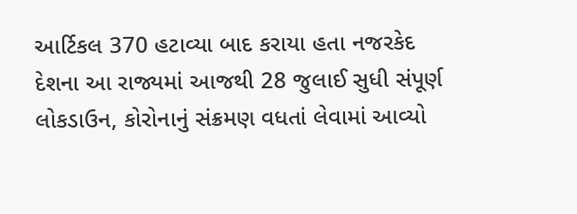આર્ટિકલ 370 હટાવ્યા બાદ કરાયા હતા નજરકેદ
દેશના આ રાજ્યમાં આજથી 28 જુલાઈ સુધી સંપૂર્ણ લોકડાઉન, કોરોનાનું સંક્રમણ વધતાં લેવામાં આવ્યો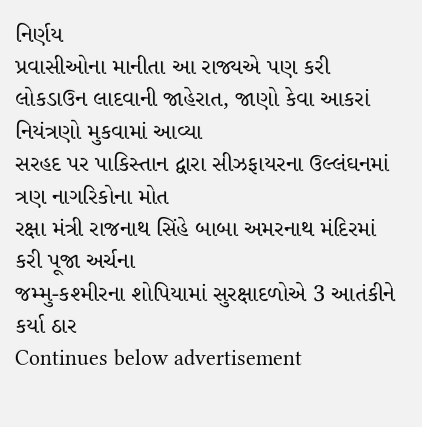નિર્ણય
પ્રવાસીઓના માનીતા આ રાજ્યએ પણ કરી લોકડાઉન લાદવાની જાહેરાત, જાણો કેવા આકરાં નિયંત્રણો મુકવામાં આવ્યા
સરહદ પર પાકિસ્તાન દ્વારા સીઝફાયરના ઉલ્લંઘનમાં ત્રણ નાગરિકોના મોત
રક્ષા મંત્રી રાજનાથ સિંહે બાબા અમરનાથ મંદિરમાં કરી પૂજા અર્ચના
જમ્મુ-કશ્મીરના શોપિયામાં સુરક્ષાદળોએ 3 આતંકીને કર્યા ઠાર
Continues below advertisement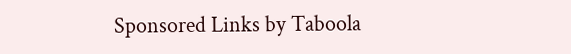Sponsored Links by Taboola